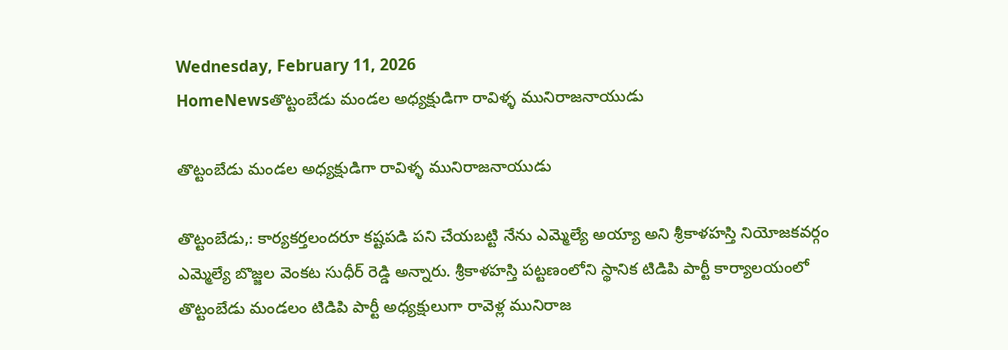Wednesday, February 11, 2026
HomeNewsతొట్టంబేడు మండల అధ్యక్షుడిగా రావిళ్ళ మునిరాజనాయుడు

తొట్టంబేడు మండల అధ్యక్షుడిగా రావిళ్ళ మునిరాజనాయుడు

తొట్టంబేడు,: కార్యకర్తలందరూ కష్టపడి పని చేయబట్టి నేను ఎమ్మెల్యే అయ్యా అని శ్రీకాళహస్తి నియోజకవర్గం ఎమ్మెల్యే బొజ్జల వెంకట సుధీర్ రెడ్డి అన్నారు. శ్రీకాళహస్తి పట్టణంలోని స్థానిక టిడిపి పార్టీ కార్యాలయంలో తొట్టంబేడు మండలం టిడిపి పార్టీ అధ్యక్షులుగా రావెళ్ల మునిరాజ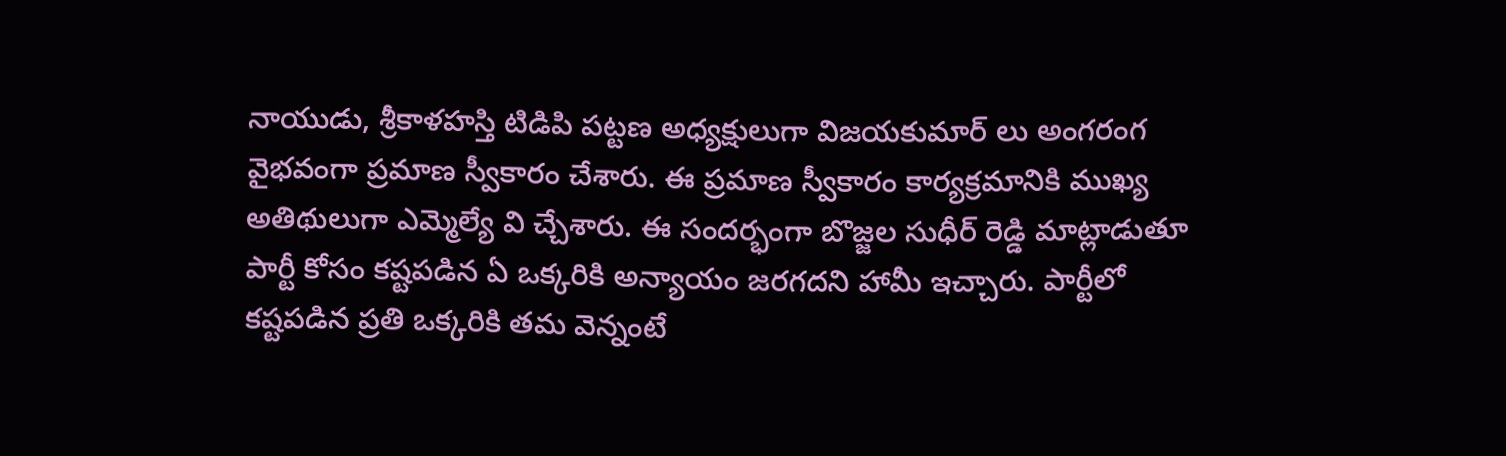నాయుడు, శ్రీకాళహస్తి టిడిపి పట్టణ అధ్యక్షులుగా విజయకుమార్ లు అంగరంగ వైభవంగా ప్రమాణ స్వీకారం చేశారు. ఈ ప్రమాణ స్వీకారం కార్యక్రమానికి ముఖ్య అతిథులుగా ఎమ్మెల్యే వి చ్చేశారు. ఈ సందర్భంగా బొజ్జల సుధీర్ రెడ్డి మాట్లాడుతూ పార్టీ కోసం కష్టపడిన ఏ ఒక్కరికి అన్యాయం జరగదని హామీ ఇచ్చారు. పార్టీలో కష్టపడిన ప్రతి ఒక్కరికి తమ వెన్నంటే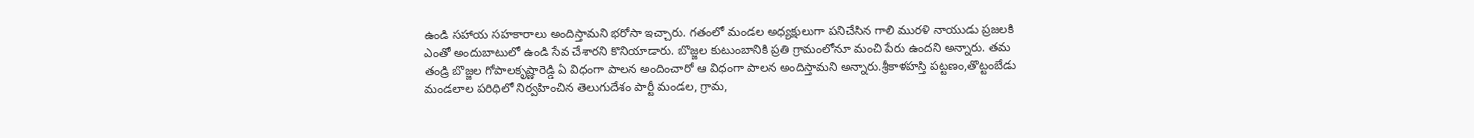ఉండి సహాయ సహకారాలు అందిస్తామని భరోసా ఇచ్చారు. గతంలో మండల అధ్యక్షులుగా పనిచేసిన గాలి మురళి నాయుడు ప్రజలకి ఎంతో అందుబాటులో ఉండి సేవ చేశారని కొనియాడారు. బొజ్జల కుటుంబానికి ప్రతి గ్రామంలోనూ మంచి పేరు ఉందని అన్నారు. తమ తండ్రి బొజ్జల గోపాలకృష్ణారెడ్డి ఏ విధంగా పాలన అందించారో ఆ విధంగా పాలన అందిస్తామని అన్నారు.శ్రీకాళహస్తి పట్టణం,తొట్టంబేడు మండలాల పరిధిలో నిర్వహించిన తెలుగుదేశం పార్టీ మండల, గ్రామ,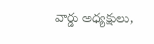వార్డు అధ్యక్షులు,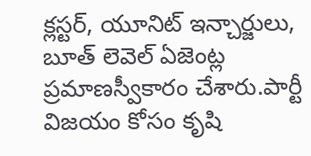క్లస్టర్, యూనిట్ ఇన్చార్జులు, బూత్ లెవెల్ ఏజెంట్ల ప్రమాణస్వీకారం చేశారు.పార్టీ విజయం కోసం కృషి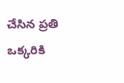చేసిన ప్రతి ఒక్కరికి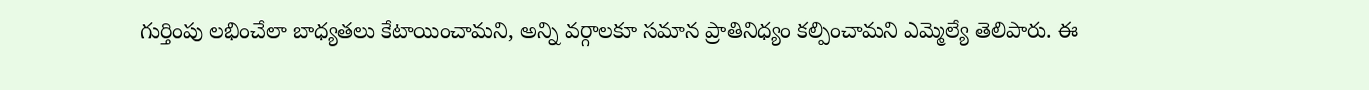గుర్తింపు లభించేలా బాధ్యతలు కేటాయించామని, అన్ని వర్గాలకూ సమాన ప్రాతినిధ్యం కల్పించామని ఎమ్మెల్యే తెలిపారు. ఈ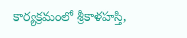కార్యక్రమంలో శ్రీకాళహస్తి,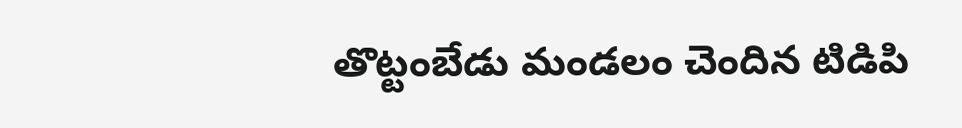తొట్టంబేడు మండలం చెందిన టిడిపి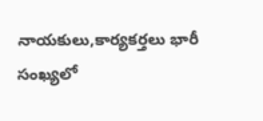నాయకులు,కార్యకర్తలు భారీ సంఖ్యలో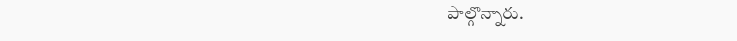పాల్గొన్నారు.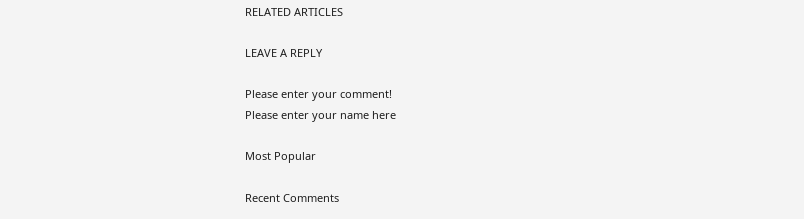RELATED ARTICLES

LEAVE A REPLY

Please enter your comment!
Please enter your name here

Most Popular

Recent Comments